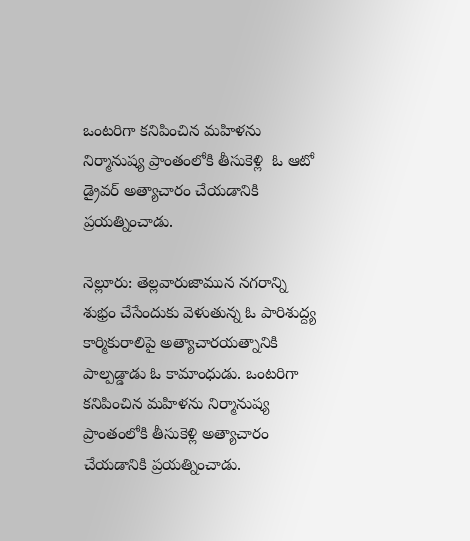ఒంటరిగా కనిపించిన మహిళను నిర్మానుష్య ప్రాంతంలోకి తీసుకెళ్లి  ఓ ఆటో డ్రైవర్ అత్యాచారం చేయడానికి ప్రయత్నించాడు.

నెల్లూరు: తెల్లవారుజామున నగరాన్ని శుభ్రం చేసేందుకు వెళుతున్న ఓ పారిశుద్ద్య కార్మికురాలిపై అత్యాచారయత్నానికి పాల్పడ్డాడు ఓ కామాంధుడు. ఒంటరిగా కనిపించిన మహిళను నిర్మానుష్య ప్రాంతంలోకి తీసుకెళ్లి అత్యాచారం చేయడానికి ప్రయత్నించాడు.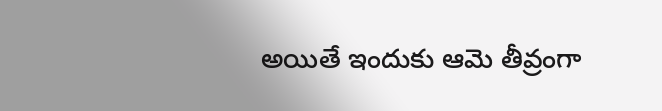అయితే ఇందుకు ఆమె తీవ్రంగా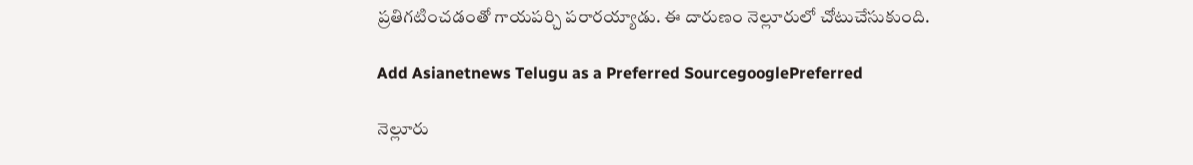ప్రతిగటించడంతో గాయపర్చి పరారయ్యాడు. ఈ దారుణం నెల్లూరులో చోటుచేసుకుంది.

Add Asianetnews Telugu as a Preferred SourcegooglePreferred

నెల్లూరు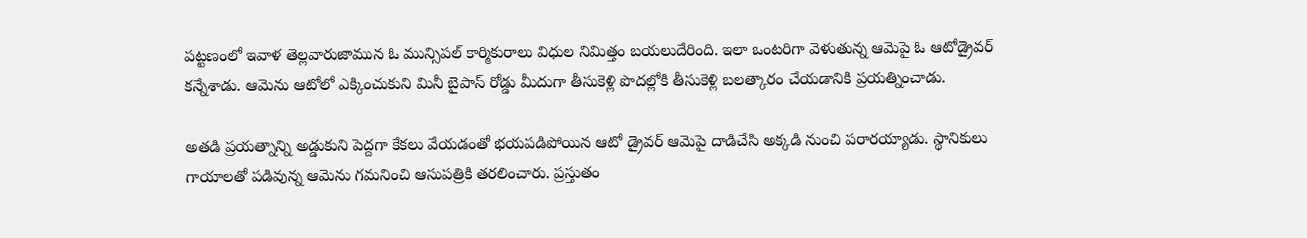పట్టణంలో ఇవాళ తెల్లవారుజామున ఓ మున్సిపల్ కార్మికురాలు విధుల నిమిత్తం బయలుదేరింది. ఇలా ఒంటరిగా వెళుతున్న ఆమెపై ఓ ఆటోడ్రైవర్ కన్నేశాడు. ఆమెను ఆటోలో ఎక్కించుకుని మినీ బైపాస్ రోడ్డు మీదుగా తీసుకెళ్లి పొదల్లోకి తీసుకెళ్లి బలత్కారం చేయడానికి ప్రయత్నించాడు.

అతడి ప్రయత్నాన్ని అడ్డుకుని పెద్దగా కేకలు వేయడంతో భయపడిపోయిన ఆటో డ్రైవర్ ఆమెపై దాడిచేసి అక్కడి నుంచి పరారయ్యాడు. స్థానికులు గాయాలతో పడివున్న ఆమెను గమనించి ఆసుపత్రికి తరలించారు. ప్రస్తుతం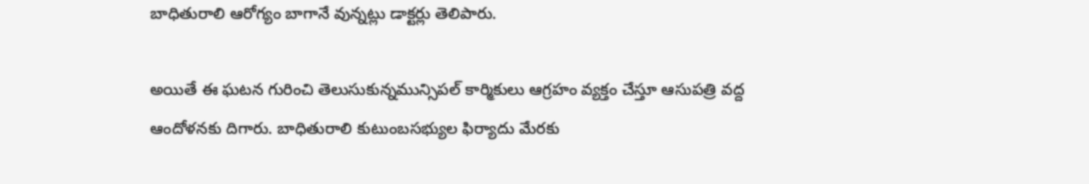బాధితురాలి ఆరోగ్యం బాగానే వున్నట్లు డాక్టర్లు తెలిపారు.

అయితే ఈ ఘటన గురించి తెలుసుకున్నమున్సిపల్ కార్మికులు ఆగ్రహం వ్యక్తం చేస్తూ ఆసుపత్రి వద్ద ఆందోళనకు దిగారు. బాధితురాలి కుటుంబసభ్యుల ఫిర్యాదు మేరకు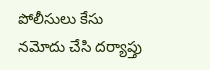పోలీసులు కేసు నమోదు చేసి దర్యాప్తు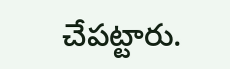చేపట్టారు.